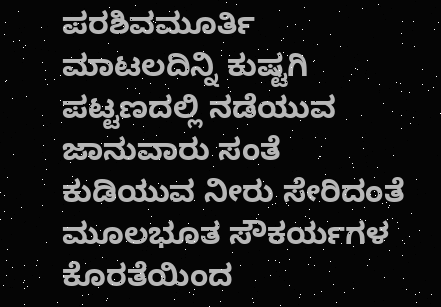ಪರಶಿವಮೂರ್ತಿ ಮಾಟಲದಿನ್ನಿ ಕುಷ್ಟಗಿ
ಪಟ್ಟಣದಲ್ಲಿ ನಡೆಯುವ ಜಾನುವಾರು ಸಂತೆ ಕುಡಿಯುವ ನೀರು ಸೇರಿದಂತೆ ಮೂಲಭೂತ ಸೌಕರ್ಯಗಳ ಕೊರತೆಯಿಂದ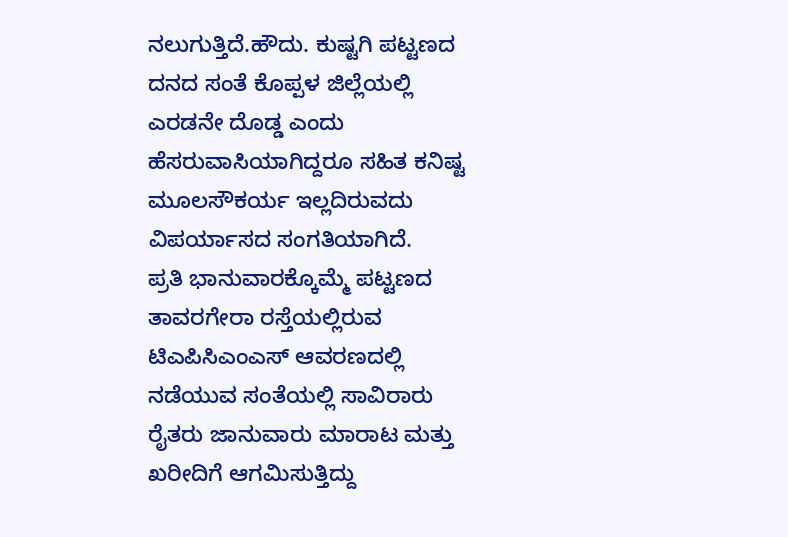ನಲುಗುತ್ತಿದೆ.ಹೌದು. ಕುಷ್ಟಗಿ ಪಟ್ಟಣದ ದನದ ಸಂತೆ ಕೊಪ್ಪಳ ಜಿಲ್ಲೆಯಲ್ಲಿ ಎರಡನೇ ದೊಡ್ಡ ಎಂದು ಹೆಸರುವಾಸಿಯಾಗಿದ್ದರೂ ಸಹಿತ ಕನಿಷ್ಟ ಮೂಲಸೌಕರ್ಯ ಇಲ್ಲದಿರುವದು ವಿಪರ್ಯಾಸದ ಸಂಗತಿಯಾಗಿದೆ.
ಪ್ರತಿ ಭಾನುವಾರಕ್ಕೊಮ್ಮೆ ಪಟ್ಟಣದ ತಾವರಗೇರಾ ರಸ್ತೆಯಲ್ಲಿರುವ ಟಿಎಪಿಸಿಎಂಎಸ್ ಆವರಣದಲ್ಲಿ ನಡೆಯುವ ಸಂತೆಯಲ್ಲಿ ಸಾವಿರಾರು ರೈತರು ಜಾನುವಾರು ಮಾರಾಟ ಮತ್ತು ಖರೀದಿಗೆ ಆಗಮಿಸುತ್ತಿದ್ದು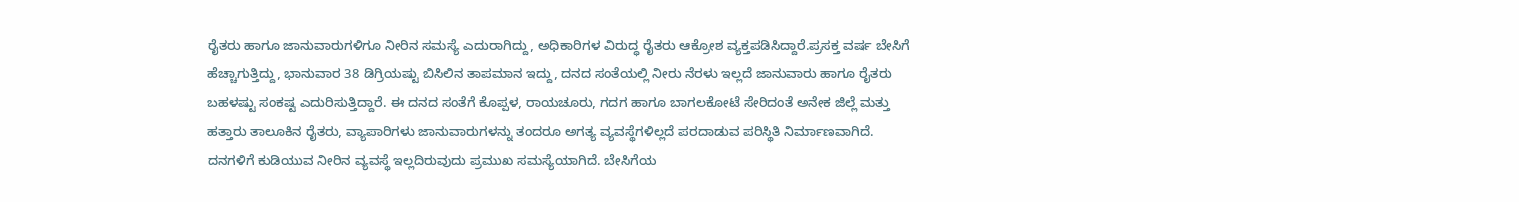ರೈತರು ಹಾಗೂ ಜಾನುವಾರುಗಳಿಗೂ ನೀರಿನ ಸಮಸ್ಯೆ ಎದುರಾಗಿದ್ದು, ಅಧಿಕಾರಿಗಳ ವಿರುದ್ಧ ರೈತರು ಆಕ್ರೋಶ ವ್ಯಕ್ತಪಡಿಸಿದ್ದಾರೆ.ಪ್ರಸಕ್ತ ವರ್ಷ ಬೇಸಿಗೆ ಹೆಚ್ಚಾಗುತ್ತಿದ್ದು, ಭಾನುವಾರ 38 ಡಿಗ್ರಿಯಷ್ಟು ಬಿಸಿಲಿನ ತಾಪಮಾನ ಇದ್ದು, ದನದ ಸಂತೆಯಲ್ಲಿ ನೀರು ನೆರಳು ಇಲ್ಲದೆ ಜಾನುವಾರು ಹಾಗೂ ರೈತರು ಬಹಳಷ್ಟು ಸಂಕಷ್ಟ ಎದುರಿಸುತ್ತಿದ್ದಾರೆ. ಈ ದನದ ಸಂತೆಗೆ ಕೊಪ್ಪಳ, ರಾಯಚೂರು, ಗದಗ ಹಾಗೂ ಬಾಗಲಕೋಟೆ ಸೇರಿದಂತೆ ಅನೇಕ ಜಿಲ್ಲೆ ಮತ್ತು ಹತ್ತಾರು ತಾಲೂಕಿನ ರೈತರು, ವ್ಯಾಪಾರಿಗಳು ಜಾನುವಾರುಗಳನ್ನು ತಂದರೂ ಅಗತ್ಯ ವ್ಯವಸ್ಥೆಗಳಿಲ್ಲದೆ ಪರದಾಡುವ ಪರಿಸ್ಥಿತಿ ನಿರ್ಮಾಣವಾಗಿದೆ.
ದನಗಳಿಗೆ ಕುಡಿಯುವ ನೀರಿನ ವ್ಯವಸ್ಥೆ ಇಲ್ಲದಿರುವುದು ಪ್ರಮುಖ ಸಮಸ್ಯೆಯಾಗಿದೆ. ಬೇಸಿಗೆಯ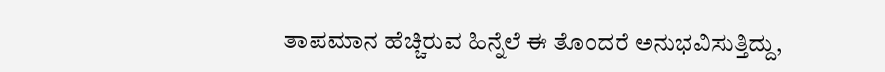ತಾಪಮಾನ ಹೆಚ್ಚಿರುವ ಹಿನ್ನೆಲೆ ಈ ತೊಂದರೆ ಅನುಭವಿಸುತ್ತಿದ್ದು,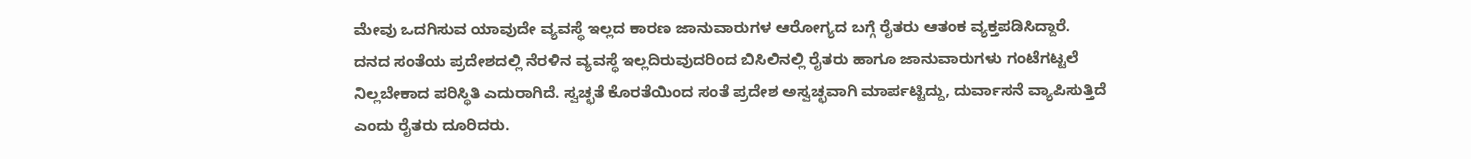ಮೇವು ಒದಗಿಸುವ ಯಾವುದೇ ವ್ಯವಸ್ಥೆ ಇಲ್ಲದ ಕಾರಣ ಜಾನುವಾರುಗಳ ಆರೋಗ್ಯದ ಬಗ್ಗೆ ರೈತರು ಆತಂಕ ವ್ಯಕ್ತಪಡಿಸಿದ್ದಾರೆ.
ದನದ ಸಂತೆಯ ಪ್ರದೇಶದಲ್ಲಿ ನೆರಳಿನ ವ್ಯವಸ್ಥೆ ಇಲ್ಲದಿರುವುದರಿಂದ ಬಿಸಿಲಿನಲ್ಲಿ ರೈತರು ಹಾಗೂ ಜಾನುವಾರುಗಳು ಗಂಟೆಗಟ್ಟಲೆ ನಿಲ್ಲಬೇಕಾದ ಪರಿಸ್ಥಿತಿ ಎದುರಾಗಿದೆ. ಸ್ವಚ್ಛತೆ ಕೊರತೆಯಿಂದ ಸಂತೆ ಪ್ರದೇಶ ಅಸ್ವಚ್ಛವಾಗಿ ಮಾರ್ಪಟ್ಟಿದ್ದು, ದುರ್ವಾಸನೆ ವ್ಯಾಪಿಸುತ್ತಿದೆ ಎಂದು ರೈತರು ದೂರಿದರು.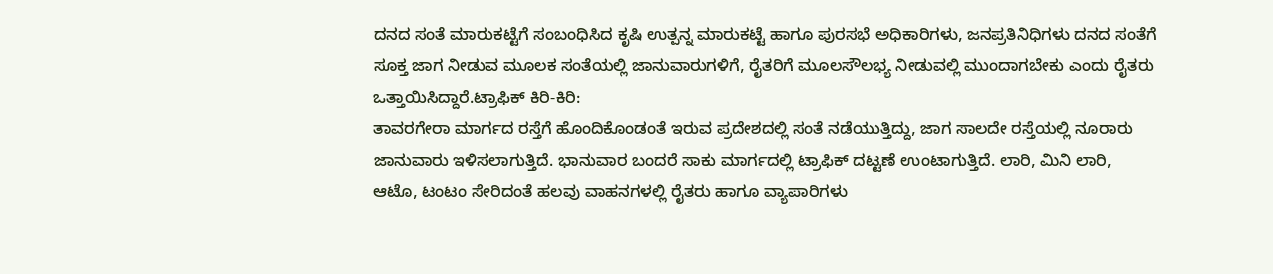ದನದ ಸಂತೆ ಮಾರುಕಟ್ಟೆಗೆ ಸಂಬಂಧಿಸಿದ ಕೃಷಿ ಉತ್ಪನ್ನ ಮಾರುಕಟ್ಟೆ ಹಾಗೂ ಪುರಸಭೆ ಅಧಿಕಾರಿಗಳು, ಜನಪ್ರತಿನಿಧಿಗಳು ದನದ ಸಂತೆಗೆ ಸೂಕ್ತ ಜಾಗ ನೀಡುವ ಮೂಲಕ ಸಂತೆಯಲ್ಲಿ ಜಾನುವಾರುಗಳಿಗೆ, ರೈತರಿಗೆ ಮೂಲಸೌಲಭ್ಯ ನೀಡುವಲ್ಲಿ ಮುಂದಾಗಬೇಕು ಎಂದು ರೈತರು ಒತ್ತಾಯಿಸಿದ್ದಾರೆ.ಟ್ರಾಫಿಕ್ ಕಿರಿ-ಕಿರಿ:
ತಾವರಗೇರಾ ಮಾರ್ಗದ ರಸ್ತೆಗೆ ಹೊಂದಿಕೊಂಡಂತೆ ಇರುವ ಪ್ರದೇಶದಲ್ಲಿ ಸಂತೆ ನಡೆಯುತ್ತಿದ್ದು, ಜಾಗ ಸಾಲದೇ ರಸ್ತೆಯಲ್ಲಿ ನೂರಾರು ಜಾನುವಾರು ಇಳಿಸಲಾಗುತ್ತಿದೆ. ಭಾನುವಾರ ಬಂದರೆ ಸಾಕು ಮಾರ್ಗದಲ್ಲಿ ಟ್ರಾಫಿಕ್ ದಟ್ಟಣೆ ಉಂಟಾಗುತ್ತಿದೆ. ಲಾರಿ, ಮಿನಿ ಲಾರಿ, ಆಟೊ, ಟಂಟಂ ಸೇರಿದಂತೆ ಹಲವು ವಾಹನಗಳಲ್ಲಿ ರೈತರು ಹಾಗೂ ವ್ಯಾಪಾರಿಗಳು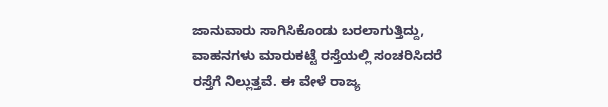ಜಾನುವಾರು ಸಾಗಿಸಿಕೊಂಡು ಬರಲಾಗುತ್ತಿದ್ದು, ವಾಹನಗಳು ಮಾರುಕಟ್ಟೆ ರಸ್ತೆಯಲ್ಲಿ ಸಂಚರಿಸಿದರೆ ರಸ್ತೆಗೆ ನಿಲ್ಲುತ್ತವೆ. ಈ ವೇಳೆ ರಾಜ್ಯ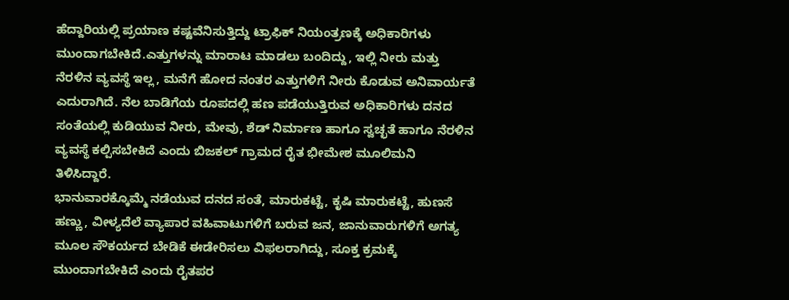ಹೆದ್ದಾರಿಯಲ್ಲಿ ಪ್ರಯಾಣ ಕಷ್ಟವೆನಿಸುತ್ತಿದ್ದು ಟ್ರಾಫಿಕ್ ನಿಯಂತ್ರಣಕ್ಕೆ ಅಧಿಕಾರಿಗಳು ಮುಂದಾಗಬೇಕಿದೆ.ಎತ್ತುಗಳನ್ನು ಮಾರಾಟ ಮಾಡಲು ಬಂದಿದ್ದು, ಇಲ್ಲಿ ನೀರು ಮತ್ತು ನೆರಳಿನ ವ್ಯವಸ್ಥೆ ಇಲ್ಲ, ಮನೆಗೆ ಹೋದ ನಂತರ ಎತ್ತುಗಳಿಗೆ ನೀರು ಕೊಡುವ ಅನಿವಾರ್ಯತೆ ಎದುರಾಗಿದೆ. ನೆಲ ಬಾಡಿಗೆಯ ರೂಪದಲ್ಲಿ ಹಣ ಪಡೆಯುತ್ತಿರುವ ಅಧಿಕಾರಿಗಳು ದನದ ಸಂತೆಯಲ್ಲಿ ಕುಡಿಯುವ ನೀರು, ಮೇವು, ಶೆಡ್ ನಿರ್ಮಾಣ ಹಾಗೂ ಸ್ವಚ್ಛತೆ ಹಾಗೂ ನೆರಳಿನ ವ್ಯವಸ್ಥೆ ಕಲ್ಪಿಸಬೇಕಿದೆ ಎಂದು ಬಿಜಕಲ್ ಗ್ರಾಮದ ರೈತ ಭೀಮೇಶ ಮೂಲಿಮನಿ ತಿಳಿಸಿದ್ದಾರೆ.
ಭಾನುವಾರಕ್ಕೊಮ್ಮೆ ನಡೆಯುವ ದನದ ಸಂತೆ, ಮಾರುಕಟ್ಟೆ, ಕೃಷಿ ಮಾರುಕಟ್ಟೆ, ಹುಣಸೆ ಹಣ್ಣು, ವೀಳ್ಯದೆಲೆ ವ್ಯಾಪಾರ ವಹಿವಾಟುಗಳಿಗೆ ಬರುವ ಜನ, ಜಾನುವಾರುಗಳಿಗೆ ಅಗತ್ಯ ಮೂಲ ಸೌಕರ್ಯದ ಬೇಡಿಕೆ ಈಡೇರಿಸಲು ವಿಫಲರಾಗಿದ್ದು, ಸೂಕ್ತ ಕ್ರಮಕ್ಕೆ ಮುಂದಾಗಬೇಕಿದೆ ಎಂದು ರೈತಪರ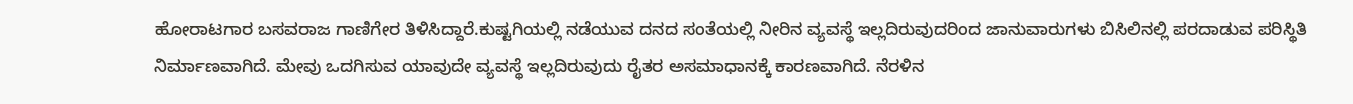ಹೋರಾಟಗಾರ ಬಸವರಾಜ ಗಾಣಿಗೇರ ತಿಳಿಸಿದ್ದಾರೆ.ಕುಷ್ಟಗಿಯಲ್ಲಿ ನಡೆಯುವ ದನದ ಸಂತೆಯಲ್ಲಿ ನೀರಿನ ವ್ಯವಸ್ಥೆ ಇಲ್ಲದಿರುವುದರಿಂದ ಜಾನುವಾರುಗಳು ಬಿಸಿಲಿನಲ್ಲಿ ಪರದಾಡುವ ಪರಿಸ್ಥಿತಿ ನಿರ್ಮಾಣವಾಗಿದೆ. ಮೇವು ಒದಗಿಸುವ ಯಾವುದೇ ವ್ಯವಸ್ಥೆ ಇಲ್ಲದಿರುವುದು ರೈತರ ಅಸಮಾಧಾನಕ್ಕೆ ಕಾರಣವಾಗಿದೆ. ನೆರಳಿನ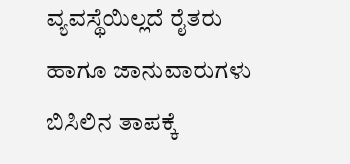ವ್ಯವಸ್ಥೆಯಿಲ್ಲದೆ ರೈತರು ಹಾಗೂ ಜಾನುವಾರುಗಳು ಬಿಸಿಲಿನ ತಾಪಕ್ಕೆ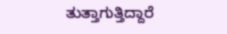ತುತ್ತಾಗುತ್ತಿದ್ದಾರೆ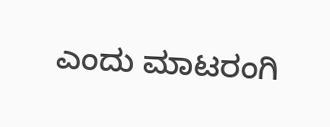ಎಂದು ಮಾಟರಂಗಿ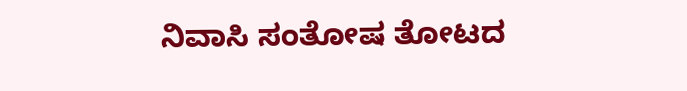ನಿವಾಸಿ ಸಂತೋಷ ತೋಟದ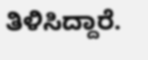ತಿಳಿಸಿದ್ದಾರೆ.